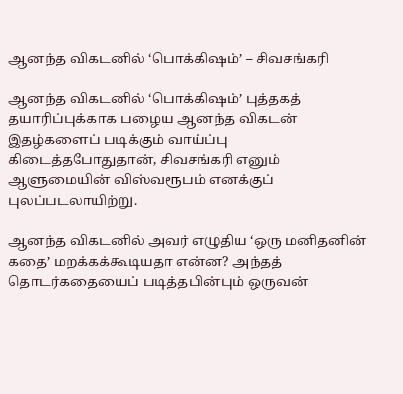ஆனந்த விகடனில் ‘பொக்கிஷம்’ – சிவசங்கரி

ஆனந்த விகடனில் ‘பொக்கிஷம்’ புத்தகத் தயாரிப்புக்காக பழைய ஆனந்த விகடன் இதழ்களைப் படிக்கும் வாய்ப்பு கிடைத்தபோதுதான், சிவசங்கரி எனும் ஆளுமையின் விஸ்வரூபம் எனக்குப் புலப்படலாயிற்று.

ஆனந்த விகடனில் அவர் எழுதிய ‘ஒரு மனிதனின் கதை’ மறக்கக்கூடியதா என்ன? அந்தத் தொடர்கதையைப் படித்தபின்பும் ஒருவன்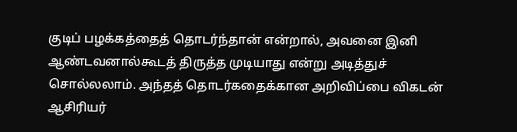குடிப் பழக்கத்தைத் தொடர்ந்தான் என்றால், அவனை இனி ஆண்டவனால்கூடத் திருத்த முடியாது என்று அடித்துச் சொல்லலாம். அந்தத் தொடர்கதைக்கான அறிவிப்பை விகடன் ஆசிரியர்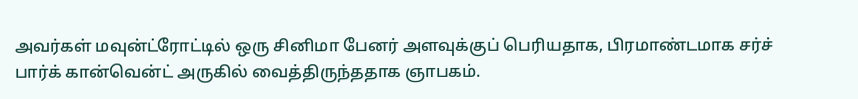அவர்கள் மவுன்ட்ரோட்டில் ஒரு சினிமா பேனர் அளவுக்குப் பெரியதாக, பிரமாண்டமாக சர்ச் பார்க் கான்வென்ட் அருகில் வைத்திருந்ததாக ஞாபகம்.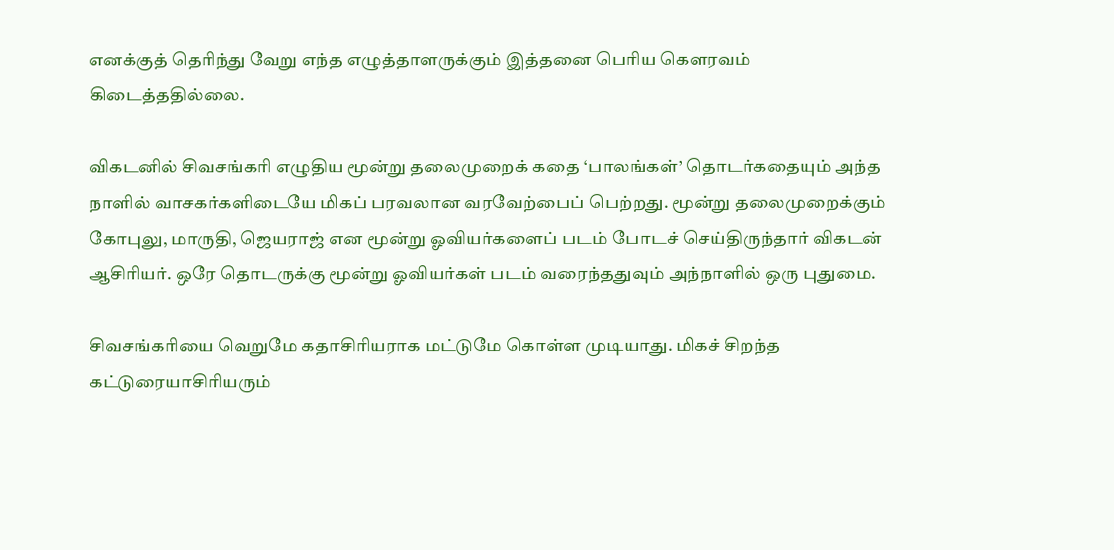எனக்குத் தெரிந்து வேறு எந்த எழுத்தாளருக்கும் இத்தனை பெரிய கௌரவம் கிடைத்ததில்லை.

விகடனில் சிவசங்கரி எழுதிய மூன்று தலைமுறைக் கதை ‘பாலங்கள்’ தொடர்கதையும் அந்த நாளில் வாசகர்களிடையே மிகப் பரவலான வரவேற்பைப் பெற்றது. மூன்று தலைமுறைக்கும் கோபுலு, மாருதி, ஜெயராஜ் என மூன்று ஓவியர்களைப் படம் போடச் செய்திருந்தார் விகடன் ஆசிரியர். ஒரே தொடருக்கு மூன்று ஓவியர்கள் படம் வரைந்ததுவும் அந்நாளில் ஒரு புதுமை.

சிவசங்கரியை வெறுமே கதாசிரியராக மட்டுமே கொள்ள முடியாது. மிகச் சிறந்த கட்டுரையாசிரியரும்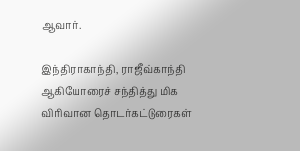ஆவார்.

இந்திராகாந்தி, ராஜீவ்காந்தி ஆகியோரைச் சந்தித்து மிக விரிவான தொடர்கட்டுரைகள்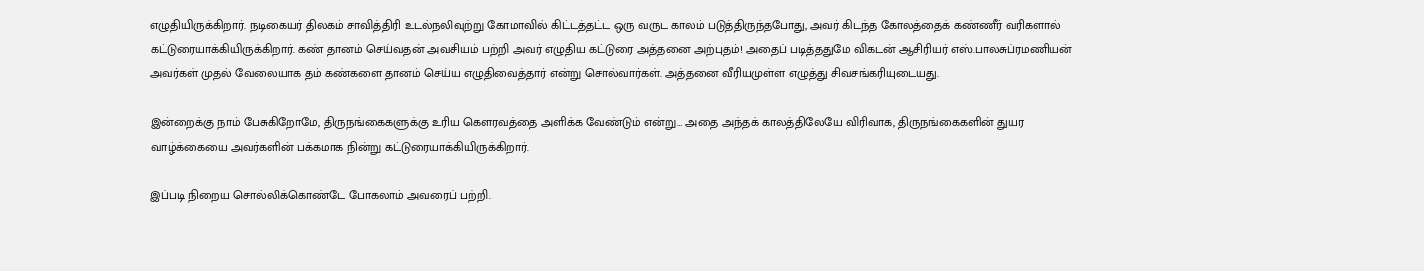எழுதியிருக்கிறார். நடிகையர் திலகம் சாவித்திரி உடல்நலிவுற்று கோமாவில் கிட்டத்தட்ட ஒரு வருட காலம் படுத்திருந்தபோது, அவர் கிடந்த கோலத்தைக் கண்ணீர் வரிகளால் கட்டுரையாக்கியிருக்கிறார். கண் தானம் செய்வதன் அவசியம் பற்றி அவர் எழுதிய கட்டுரை அத்தனை அற்புதம்! அதைப் படித்ததுமே விகடன் ஆசிரியர் எஸ்.பாலசுப்ரமணியன் அவர்கள் முதல் வேலையாக தம் கண்களை தானம் செய்ய எழுதிவைத்தார் என்று சொல்வார்கள். அத்தனை வீரியமுள்ள எழுத்து சிவசங்கரியுடையது.

இன்றைக்கு நாம் பேசுகிறோமே, திருநங்கைகளுக்கு உரிய கௌரவத்தை அளிக்க வேண்டும் என்று… அதை அந்தக் காலத்திலேயே விரிவாக, திருநங்கைகளின் துயர வாழ்க்கையை அவர்களின் பக்கமாக நின்று கட்டுரையாக்கியிருக்கிறார்.

இப்படி நிறைய சொல்லிக்கொண்டே போகலாம் அவரைப் பற்றி.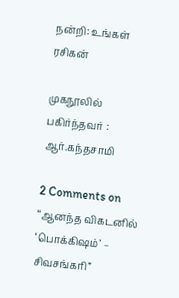நன்றி: உங்கள் ரசிகன்

முகநூலில் பகிர்ந்தவர் : ஆர்.கந்தசாமி

2 Comments on “ஆனந்த விகடனில் ‘பொக்கிஷம்’ – சிவசங்கரி”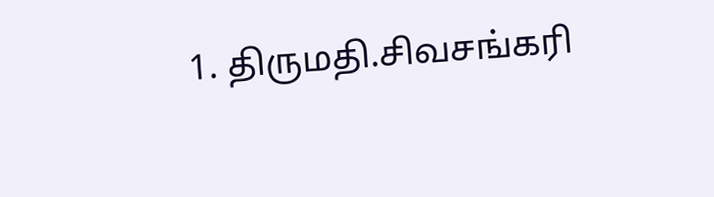1. திருமதி.சிவசங்கரி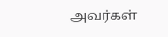அவர்கள்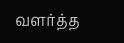வளர்த்த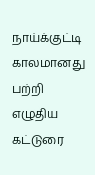நாய்க்குட்டி காலமானது பற்றி எழுதிய கட்டுரை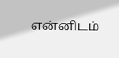என்னிடம்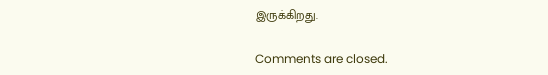இருக்கிறது.

Comments are closed.